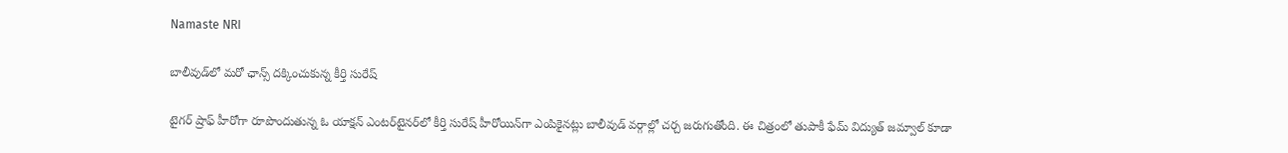Namaste NRI

బాలీవుడ్‌లో మరో ఛాన్స్‌ దక్కించుకున్న కీర్తి సురేష్

టైగర్ ష్రాఫ్ హీరోగా రూపొందుతున్న ఓ యాక్షన్ ఎంటర్‌టైనర్‌లో కీర్తి సురేష్ హీరోయిన్‌గా ఎంపికైనట్లు బాలీవుడ్ వర్గాల్లో చర్చ జరుగుతోంది. ఈ చిత్రంలో తుపాకీ ఫేమ్ విద్యుత్ జమ్వాల్ కూడా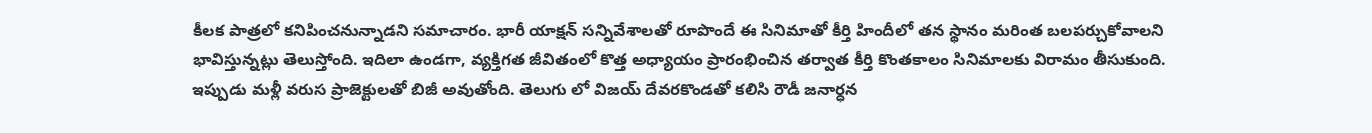కీలక పాత్రలో కనిపించనున్నాడని సమాచారం. భారీ యాక్షన్ సన్నివేశాలతో రూపొందే ఈ సినిమాతో కీర్తి హిందీలో తన స్థానం మరింత బలపర్చుకోవాలని భావిస్తున్నట్లు తెలుస్తోంది. ఇదిలా ఉండగా, వ్యక్తిగత జీవితంలో కొత్త అధ్యాయం ప్రారంభించిన తర్వాత కీర్తి కొంతకాలం సినిమాలకు విరామం తీసుకుంది. ఇప్పుడు మళ్లీ వరుస ప్రాజెక్టులతో బిజీ అవుతోంది. తెలుగు లో విజయ్ దేవరకొండతో కలిసి రౌడీ జనార్ధన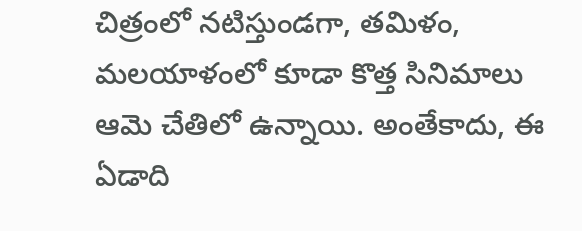చిత్రంలో నటిస్తుండగా, తమిళం, మలయాళంలో కూడా కొత్త సినిమాలు ఆమె చేతిలో ఉన్నాయి. అంతేకాదు, ఈ ఏడాది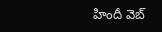హిందీ వెబ్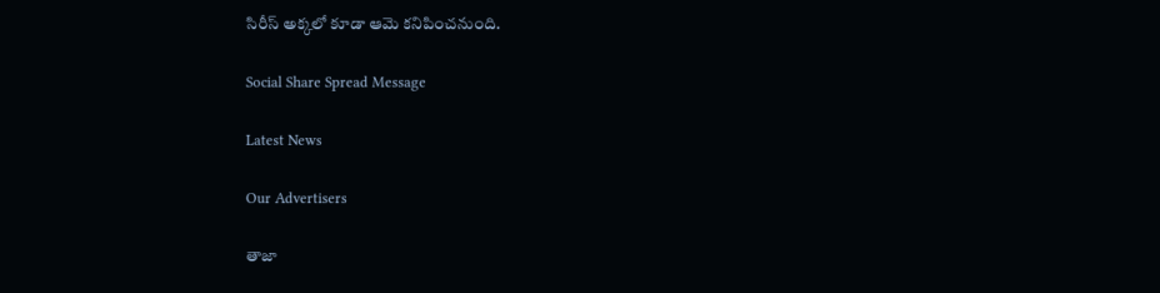సిరీస్ అక్కలో కూడా ఆమె కనిపించనుంది.

Social Share Spread Message

Latest News

Our Advertisers

తాజా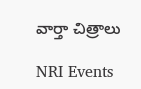వార్తా చిత్రాలు

NRI Events